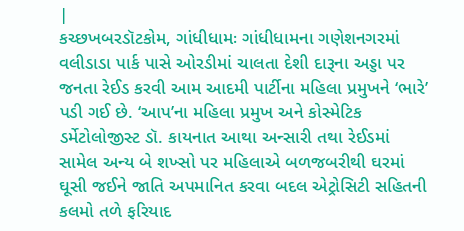|
કચ્છખબરડૉટકોમ, ગાંધીધામઃ ગાંધીધામના ગણેશનગરમાં વલીડાડા પાર્ક પાસે ઓરડીમાં ચાલતા દેશી દારૂના અડ્ડા પર જનતા રેઈડ કરવી આમ આદમી પાર્ટીના મહિલા પ્રમુખને ‘ભારે’ પડી ગઈ છે. ‘આપ’ના મહિલા પ્રમુખ અને કોસ્મેટિક ડર્મેટોલોજીસ્ટ ડૉ. કાયનાત આથા અન્સારી તથા રેઈડમાં સામેલ અન્ય બે શખ્સો પર મહિલાએ બળજબરીથી ઘરમાં ઘૂસી જઈને જાતિ અપમાનિત કરવા બદલ એટ્રોસિટી સહિતની કલમો તળે ફરિયાદ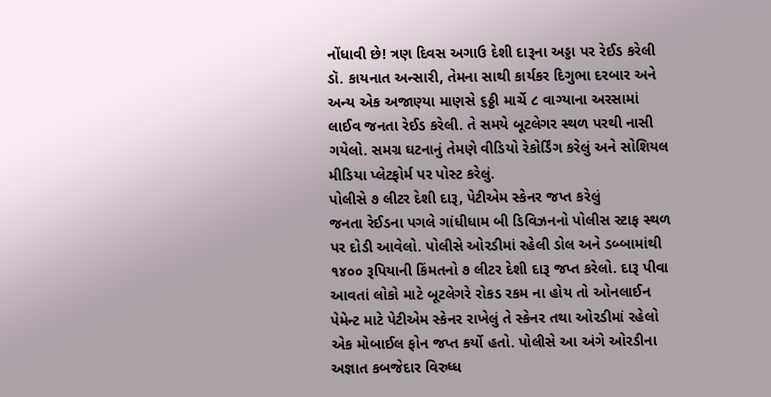નોંધાવી છે! ત્રણ દિવસ અગાઉ દેશી દારૂના અડ્ડા પર રેઈડ કરેલી
ડૉ. કાયનાત અન્સારી, તેમના સાથી કાર્યકર દિગુભા દરબાર અને અન્ય એક અજાણ્યા માણસે ૬ઠ્ઠી માર્ચે ૮ વાગ્યાના અરસામાં લાઈવ જનતા રેઈડ કરેલી. તે સમયે બૂટલેગર સ્થળ પરથી નાસી ગયેલો. સમગ્ર ઘટનાનું તેમણે વીડિયો રેકોર્ડિંગ કરેલું અને સોશિયલ મીડિયા પ્લેટફોર્મ પર પોસ્ટ કરેલું.
પોલીસે ૭ લીટર દેશી દારૂ, પેટીએમ સ્કેનર જપ્ત કરેલું
જનતા રેઈડના પગલે ગાંધીધામ બી ડિવિઝનનો પોલીસ સ્ટાફ સ્થળ પર દોડી આવેલો. પોલીસે ઓરડીમાં રહેલી ડોલ અને ડબ્બામાંથી ૧૪૦૦ રૂપિયાની કિંમતનો ૭ લીટર દેશી દારૂ જપ્ત કરેલો. દારૂ પીવા આવતાં લોકો માટે બૂટલેગરે રોકડ રકમ ના હોય તો ઓનલાઈન પેમેન્ટ માટે પેટીએમ સ્કેનર રાખેલું તે સ્કેનર તથા ઓરડીમાં રહેલો એક મોબાઈલ ફોન જપ્ત કર્યો હતો. પોલીસે આ અંગે ઓરડીના અજ્ઞાત કબજેદાર વિરુધ્ધ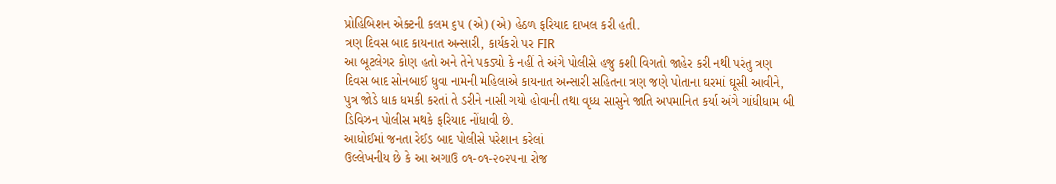પ્રોહિબિશન એક્ટની કલમ ૬૫ (એ) (એ) હેઠળ ફરિયાદ દાખલ કરી હતી.
ત્રણ દિવસ બાદ કાયનાત અન્સારી, કાર્યકરો પર FIR
આ બૂટલેગર કોણ હતો અને તેને પકડ્યો કે નહીં તે અંગે પોલીસે હજુ કશી વિગતો જાહેર કરી નથી પરંતુ ત્રણ દિવસ બાદ સોનબાઈ ધુવા નામની મહિલાએ કાયનાત અન્સારી સહિતના ત્રણ જણે પોતાના ઘરમાં ઘૂસી આવીને, પુત્ર જોડે ધાક ધમકી કરતાં તે ડરીને નાસી ગયો હોવાની તથા વૃધ્ધ સાસુને જાતિ અપમાનિત કર્યા અંગે ગાંધીધામ બી ડિવિઝન પોલીસ મથકે ફરિયાદ નોંધાવી છે.
આધોઈમાં જનતા રેઈડ બાદ પોલીસે પરેશાન કરેલાં
ઉલ્લેખનીય છે કે આ અગાઉ ૦૧-૦૧-૨૦૨૫ના રોજ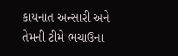કાયનાત અન્સારી અને તેમની ટીમે ભચાઉના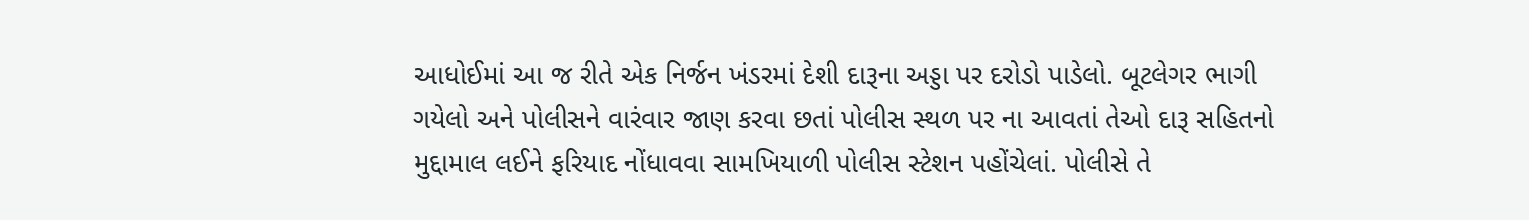આધોઈમાં આ જ રીતે એક નિર્જન ખંડરમાં દેશી દારૂના અડ્ડા પર દરોડો પાડેલો. બૂટલેગર ભાગી ગયેલો અને પોલીસને વારંવાર જાણ કરવા છતાં પોલીસ સ્થળ પર ના આવતાં તેઓ દારૂ સહિતનો મુદ્દામાલ લઈને ફરિયાદ નોંધાવવા સામખિયાળી પોલીસ સ્ટેશન પહોંચેલાં. પોલીસે તે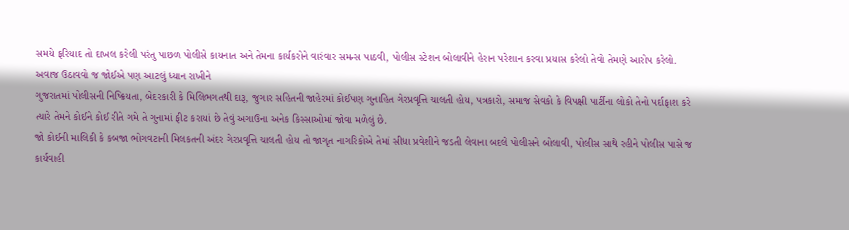સમયે ફરિયાદ તો દાખલ કરેલી પરંતુ પાછળ પોલીસે કાયનાત અને તેમના કાર્યકરોને વારંવાર સમન્સ પાઠવી, પોલીસ સ્ટેશન બોલાવીને હેરાન પરેશાન કરવા પ્રયાસ કરેલો તેવો તેમણે આરોપ કરેલો.
અવાજ ઉઠાવવો જ જોઈએ પણ આટલું ધ્યાન રાખીને
ગુજરાતમાં પોલીસની નિષ્ક્રિયતા, બેદરકારી કે મિલિભગતથી દારૂ, જુગાર સહિતની જાહેરમાં કોઈપણ ગુનાહિત ગેરપ્રવૃત્તિ ચાલતી હોય, પત્રકારો, સમાજ સેવકો કે વિપક્ષી પાર્ટીના લોકો તેનો પર્દાફાશ કરે ત્યારે તેમને કોઈને કોઈ રીતે ગમે તે ગુનામાં ફીટ કરાયાં છે તેવું અગાઉના અનેક કિસ્સાઓમાં જોવા મળેલું છે.
જો કોઈની માલિકી કે કબજા ભોગવટાની મિલકતની અંદર ગેરપ્રવૃત્તિ ચાલતી હોય તો જાગૃત નાગરિકોએ તેમાં સીધા પ્રવેશીને જડતી લેવાના બદલે પોલીસને બોલાવી, પોલીસ સાથે રહીને પોલીસ પાસે જ કાર્યવાહી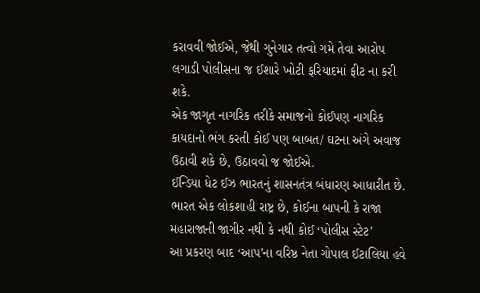કરાવવી જોઈએ, જેથી ગુનેગાર તત્વો ગમે તેવા આરોપ લગાડી પોલીસના જ ઈશારે ખોટી ફરિયાદમાં ફીટ ના કરી શકે.
એક જાગૃત નાગરિક તરીકે સમાજનો કોઈપણ નાગરિક કાયદાનો ભંગ કરતી કોઈ પણ બાબત/ ઘટના અંગે અવાજ ઉઠાવી શકે છે, ઉઠાવવો જ જોઈએ.
ઈન્ડિયા ધેટ ઈઝ ભારતનું શાસનતંત્ર બંધારણ આધારીત છે. ભારત એક લોકશાહી રાષ્ટ્ર છે, કોઈના બાપની કે રાજા મહારાજાની જાગીર નથી કે નથી કોઈ ‘પોલીસ સ્ટેટ’
આ પ્રકરણ બાદ ‘આપ’ના વરિષ્ઠ નેતા ગોપાલ ઈટાલિયા હવે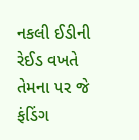નકલી ઈડીની રેઈડ વખતે તેમના પર જે ફંડિંગ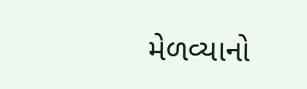મેળવ્યાનો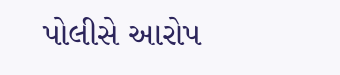પોલીસે આરોપ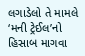લગાડેલો તે મામલે ‘મની ટ્રેઈલ’નો હિસાબ માગવા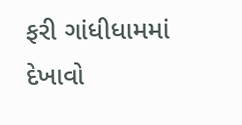ફરી ગાંધીધામમાં દેખાવો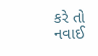કરે તો નવાઈ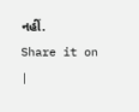નહીં.
Share it on
|